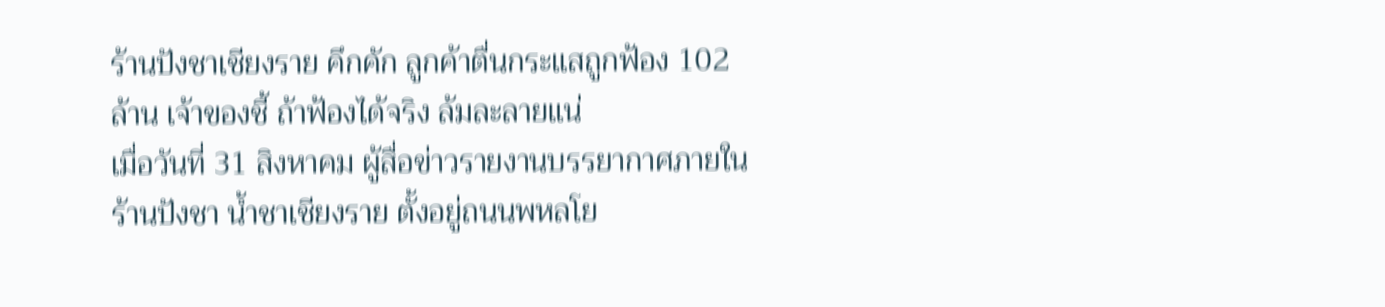ร้านปังชาเชียงราย คึกคัก ลูกค้าตื่นกระแสถูกฟ้อง 102 ล้าน เจ้าของชี้ ถ้าฟ้องได้จริง ล้มละลายแน่
เมื่อวันที่ 31 สิงหาคม ผู้สื่อข่าวรายงานบรรยากาศภายในร้านปังชา น้ำชาเชียงราย ตั้งอยู่ถนนพหลโย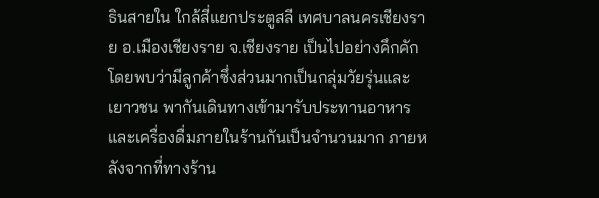ธินสายใน ใกล้สี่แยกประตูสลี เทศบาลนครเชียงราย อ.เมืองเชียงราย จ.เชียงราย เป็นไปอย่างคึกคัก โดยพบว่ามีลูกค้าซึ่งส่วนมากเป็นกลุ่มวัยรุ่นและเยาวชน พากันเดินทางเข้ามารับประทานอาหารและเครื่องดื่มภายในร้านกันเป็นจำนวนมาก ภายหลังจากที่ทางร้าน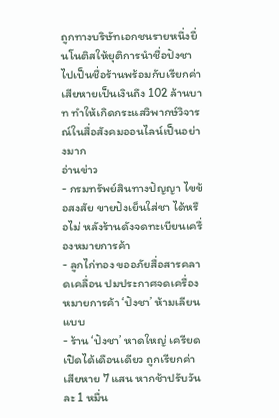ถูกทางบริษัทเอกชนรายหนึ่งยื่นโนติสให้ยุติการนำชื่อปังชาไปเป็นชื่อร้านพร้อมกับเรียกค่าเสียหายเป็นเงินถึง 102 ล้านบาท ทำให้เกิดกระแสวิพากษ์วิจารณ์ในสื่อสังคมออนไลน์เป็นอย่างมาก
อ่านข่าว
- กรมทรัพย์สินทางปัญญา ไขข้อสงสัย ขายปังเย็นใส่ชา ได้หรือไม่ หลังร้านดังจดทะเบียนเครื่องหมายการค้า
- ลูกไก่ทอง ขออภัยสื่อสารคลาดเคลื่อน ปมประกาศจดเครื่องหมายการค้า ‘ปังชา’ ห้ามเลียนแบบ
- ร้าน ‘ปังชา’ หาดใหญ่ เครียด เปิดได้เดือนเดียว ถูกเรียกค่าเสียหาย 7 แสน หากช้าปรับวันละ 1 หมื่น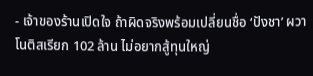- เจ้าของร้านเปิดใจ ถ้าผิดจริงพร้อมเปลี่ยนชื่อ ‘ปังชา’ ผวาโนติสเรียก 102 ล้าน ไม่อยากสู้ทุนใหญ่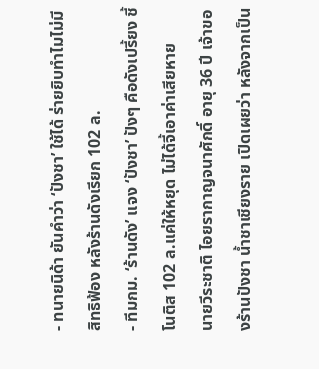- ทนายนิด้า ยันคำว่า ‘ปังชา’ ใช้ได้ ร่ายยิบทำไมไม่มีสิทธิฟ้อง หลังร้านดังเรียก 102 ล.
- ทีมกม. ‘ร้านดัง’ แจง ‘ปังชา’ ปังๆ คือดังเปรี้ยง ชี้โนติส 102 ล.แค่ให้หยุด ไม่ได้จี้เอาค่าเสียหาย
นายวีระชาติ ไอยรากาญจนาศักดิ์ อายุ 36 ปี เจ้าของร้านปังชา น้ำชาเชียงราย เปิดเผยว่า หลังจากเป็น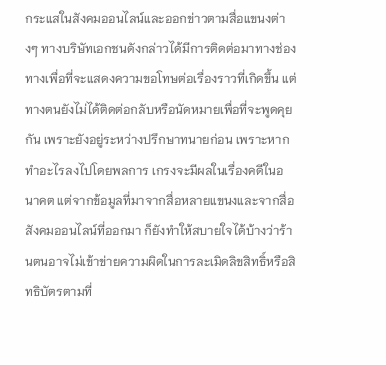กระแสในสังคมออนไลน์และออกข่าวตามสื่อแขนงต่างๆ ทางบริษัทเอกชนดังกล่าวได้มีการติดต่อมาทางช่องทางเพื่อที่จะแสดงความขอโทษต่อเรื่องราวที่เกิดขึ้น แต่ทางตนยังไม่ได้ติดต่อกลับหรือนัดหมายเพื่อที่จะพูดคุยกัน เพราะยังอยู่ระหว่างปรึกษาทนายก่อน เพราะหากทำอะไรลงไปโดยพลการ เกรงจะมีผลในเรื่องคดีในอนาคต แต่จากข้อมูลที่มาจากสื่อหลายแขนงและจากสื่อสังคมออนไลน์ที่ออกมา ก็ยังทำให้สบายใจได้บ้างว่าร้านตนอาจไม่เข้าข่ายความผิดในการละเมิดลิขสิทธิ์หรือสิทธิบัตรตามที่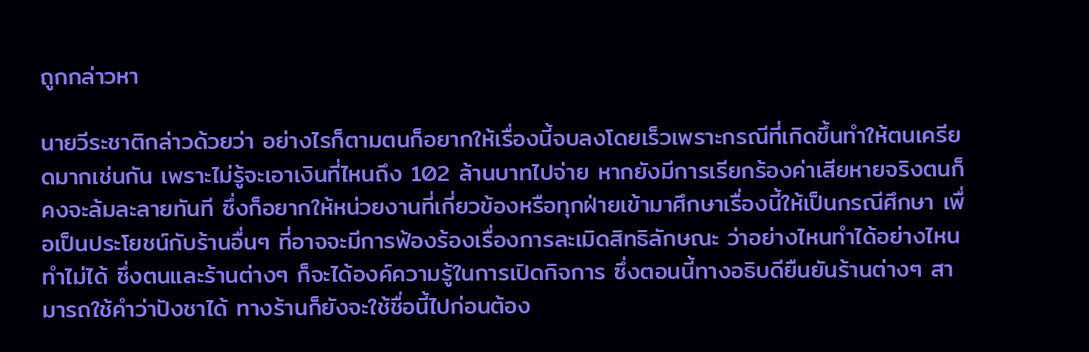ถูกกล่าวหา

นายวีระชาติกล่าวด้วยว่า อย่างไรก็ตามตนก็อยากให้เรื่องนี้จบลงโดยเร็วเพราะกรณีที่เกิดขึ้นทำให้ตนเครียดมากเช่นกัน เพราะไม่รู้จะเอาเงินที่ไหนถึง 102 ล้านบาทไปจ่าย หากยังมีการเรียกร้องค่าเสียหายจริงตนก็คงจะล้มละลายทันที ซึ่งก็อยากให้หน่วยงานที่เกี่ยวข้องหรือทุกฝ่ายเข้ามาศึกษาเรื่องนี้ให้เป็นกรณีศึกษา เพื่อเป็นประโยชน์กับร้านอื่นๆ ที่อาจจะมีการฟ้องร้องเรื่องการละเมิดสิทธิลักษณะ ว่าอย่างไหนทำได้อย่างไหนทำไม่ได้ ซึ่งตนและร้านต่างๆ ก็จะได้องค์ความรู้ในการเปิดกิจการ ซึ่งตอนนี้ทางอธิบดียืนยันร้านต่างๆ สามารถใช้คำว่าปังชาได้ ทางร้านก็ยังจะใช้ชื่อนี้ไปก่อนต้อง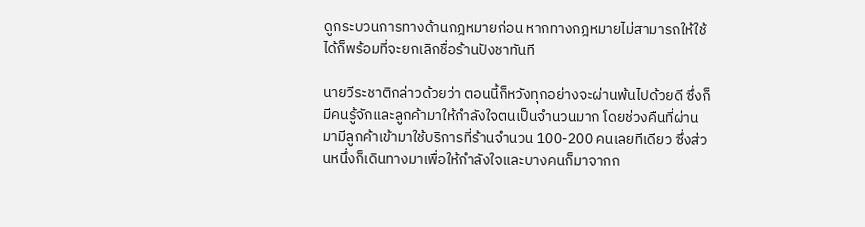ดูกระบวนการทางด้านกฎหมายก่อน หากทางกฎหมายไม่สามารถให้ใช้ได้ก็พร้อมที่จะยกเลิกชื่อร้านปังชาทันที

นายวีระชาติกล่าวด้วยว่า ตอนนี้ก็หวังทุกอย่างจะผ่านพ้นไปด้วยดี ซึ่งก็มีคนรู้จักและลูกค้ามาให้กำลังใจตนเป็นจำนวนมาก โดยช่วงคืนที่ผ่านมามีลูกค้าเข้ามาใช้บริการที่ร้านจำนวน 100-200 คนเลยทีเดียว ซึ่งส่วนหนึ่งก็เดินทางมาเพื่อให้กำลังใจและบางคนก็มาจากก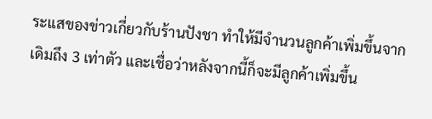ระแสของข่าวเกี่ยวกับร้านปังชา ทำให้มีจำนวนลูกค้าเพิ่มขึ้นจากเดิมถึง 3 เท่าตัว และเชื่อว่าหลังจากนี้ก็จะมีลูกค้าเพิ่มขึ้น